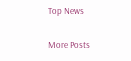Top News

More Posts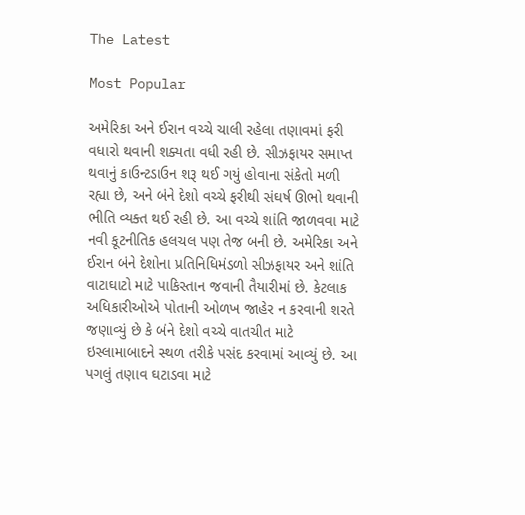The Latest

Most Popular

અમેરિકા અને ઈરાન વચ્ચે ચાલી રહેલા તણાવમાં ફરી વધારો થવાની શક્યતા વધી રહી છે. સીઝફાયર સમાપ્ત થવાનું કાઉન્ટડાઉન શરૂ થઈ ગયું હોવાના સંકેતો મળી રહ્યા છે, અને બંને દેશો વચ્ચે ફરીથી સંઘર્ષ ઊભો થવાની ભીતિ વ્યક્ત થઈ રહી છે. આ વચ્ચે શાંતિ જાળવવા માટે નવી કૂટનીતિક હલચલ પણ તેજ બની છે. અમેરિકા અને ઈરાન બંને દેશોના પ્રતિનિધિમંડળો સીઝફાયર અને શાંતિ વાટાઘાટો માટે પાકિસ્તાન જવાની તૈયારીમાં છે. કેટલાક અધિકારીઓએ પોતાની ઓળખ જાહેર ન કરવાની શરતે જણાવ્યું છે કે બંને દેશો વચ્ચે વાતચીત માટે ઇસ્લામાબાદને સ્થળ તરીકે પસંદ કરવામાં આવ્યું છે. આ પગલું તણાવ ઘટાડવા માટે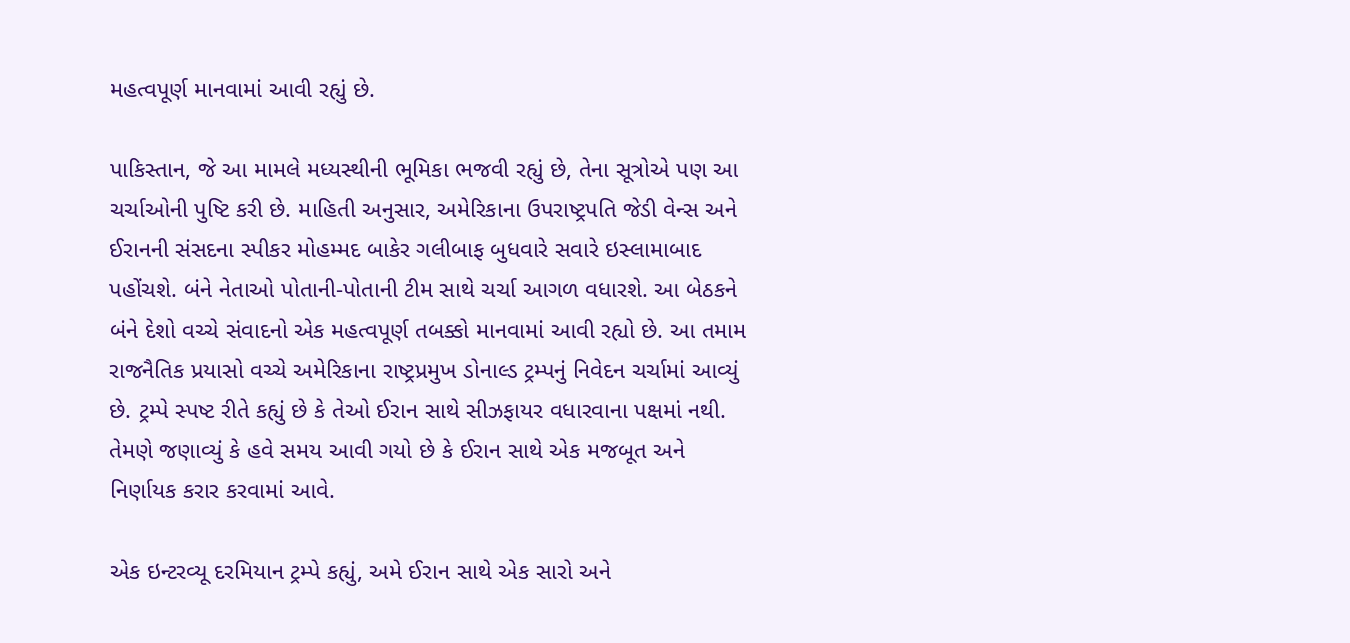મહત્વપૂર્ણ માનવામાં આવી રહ્યું છે.

પાકિસ્તાન, જે આ મામલે મધ્યસ્થીની ભૂમિકા ભજવી રહ્યું છે, તેના સૂત્રોએ પણ આ ચર્ચાઓની પુષ્ટિ કરી છે. માહિતી અનુસાર, અમેરિકાના ઉપરાષ્ટ્રપતિ જેડી વેન્સ અને ઈરાનની સંસદના સ્પીકર મોહમ્મદ બાકેર ગલીબાફ બુધવારે સવારે ઇસ્લામાબાદ પહોંચશે. બંને નેતાઓ પોતાની-પોતાની ટીમ સાથે ચર્ચા આગળ વધારશે. આ બેઠકને બંને દેશો વચ્ચે સંવાદનો એક મહત્વપૂર્ણ તબક્કો માનવામાં આવી રહ્યો છે. આ તમામ રાજનૈતિક પ્રયાસો વચ્ચે અમેરિકાના રાષ્ટ્રપ્રમુખ ડોનાલ્ડ ટ્રમ્પનું નિવેદન ચર્ચામાં આવ્યું છે. ટ્રમ્પે સ્પષ્ટ રીતે કહ્યું છે કે તેઓ ઈરાન સાથે સીઝફાયર વધારવાના પક્ષમાં નથી. તેમણે જણાવ્યું કે હવે સમય આવી ગયો છે કે ઈરાન સાથે એક મજબૂત અને નિર્ણાયક કરાર કરવામાં આવે.

એક ઇન્ટરવ્યૂ દરમિયાન ટ્રમ્પે કહ્યું, અમે ઈરાન સાથે એક સારો અને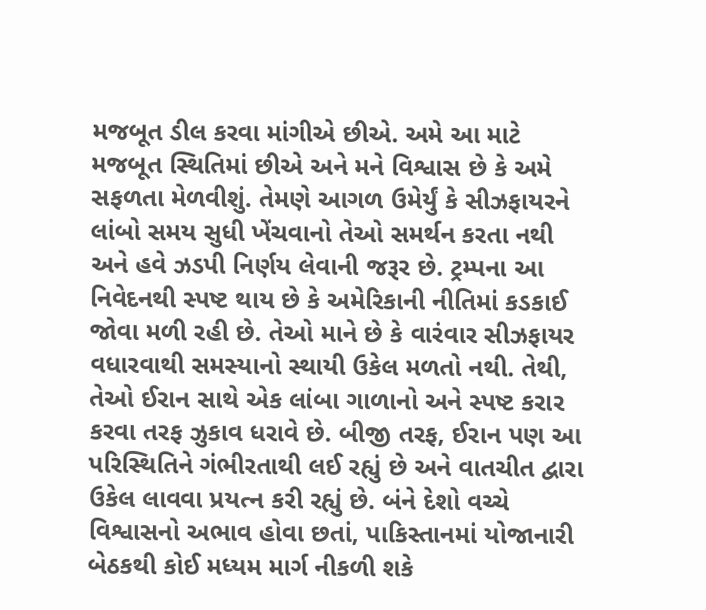મજબૂત ડીલ કરવા માંગીએ છીએ. અમે આ માટે મજબૂત સ્થિતિમાં છીએ અને મને વિશ્વાસ છે કે અમે સફળતા મેળવીશું. તેમણે આગળ ઉમેર્યું કે સીઝફાયરને લાંબો સમય સુધી ખેંચવાનો તેઓ સમર્થન કરતા નથી અને હવે ઝડપી નિર્ણય લેવાની જરૂર છે. ટ્રમ્પના આ નિવેદનથી સ્પષ્ટ થાય છે કે અમેરિકાની નીતિમાં કડકાઈ જોવા મળી રહી છે. તેઓ માને છે કે વારંવાર સીઝફાયર વધારવાથી સમસ્યાનો સ્થાયી ઉકેલ મળતો નથી. તેથી, તેઓ ઈરાન સાથે એક લાંબા ગાળાનો અને સ્પષ્ટ કરાર કરવા તરફ ઝુકાવ ધરાવે છે. બીજી તરફ, ઈરાન પણ આ પરિસ્થિતિને ગંભીરતાથી લઈ રહ્યું છે અને વાતચીત દ્વારા ઉકેલ લાવવા પ્રયત્ન કરી રહ્યું છે. બંને દેશો વચ્ચે વિશ્વાસનો અભાવ હોવા છતાં, પાકિસ્તાનમાં યોજાનારી બેઠકથી કોઈ મધ્યમ માર્ગ નીકળી શકે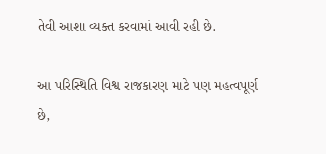તેવી આશા વ્યક્ત કરવામાં આવી રહી છે.

આ પરિસ્થિતિ વિશ્વ રાજકારણ માટે પણ મહત્વપૂર્ણ છે,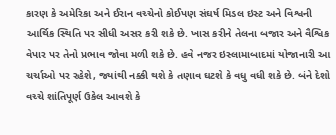કારણ કે અમેરિકા અને ઈરાન વચ્ચેનો કોઈપણ સંઘર્ષ મિડલ ઇસ્ટ અને વિશ્વની આર્થિક સ્થિતિ પર સીધી અસર કરી શકે છે. ખાસ કરીને તેલના બજાર અને વૈશ્વિક વેપાર પર તેનો પ્રભાવ જોવા મળી શકે છે. હવે નજર ઇસ્લામાબાદમાં યોજાનારી આ ચર્ચાઓ પર રહેશે, જ્યાંથી નક્કી થશે કે તણાવ ઘટશે કે વધુ વધી શકે છે. બંને દેશો વચ્ચે શાંતિપૂર્ણ ઉકેલ આવશે કે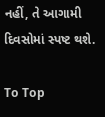નહીં, તે આગામી દિવસોમાં સ્પષ્ટ થશે.

To Top